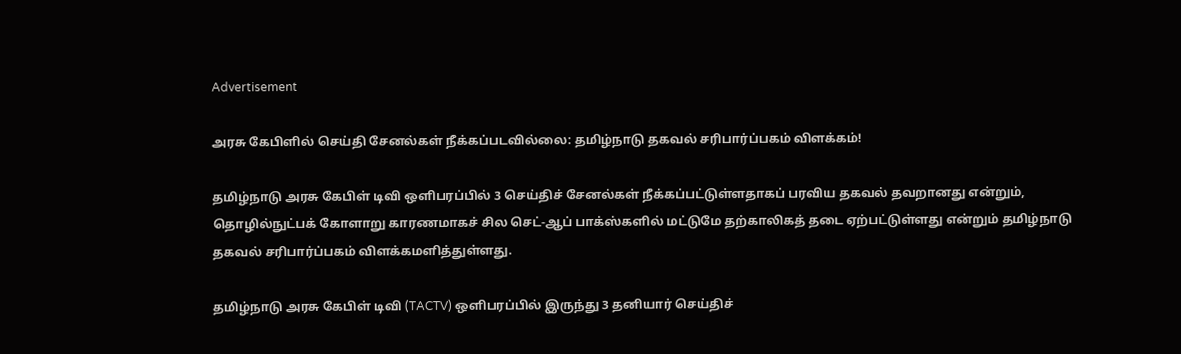Advertisement

அரசு கேபிளில் செய்தி சேனல்கள் நீக்கப்படவில்லை: தமிழ்நாடு தகவல் சரிபார்ப்பகம் விளக்கம்!

தமிழ்நாடு அரசு கேபிள் டிவி ஒளிபரப்பில் 3 செய்திச் சேனல்கள் நீக்கப்பட்டுள்ளதாகப் பரவிய தகவல் தவறானது என்றும், தொழில்நுட்பக் கோளாறு காரணமாகச் சில செட்-ஆப் பாக்ஸ்களில் மட்டுமே தற்காலிகத் தடை ஏற்பட்டுள்ளது என்றும் தமிழ்நாடு தகவல் சரிபார்ப்பகம் விளக்கமளித்துள்ளது.

தமிழ்நாடு அரசு கேபிள் டிவி (TACTV) ஒளிபரப்பில் இருந்து 3 தனியார் செய்திச்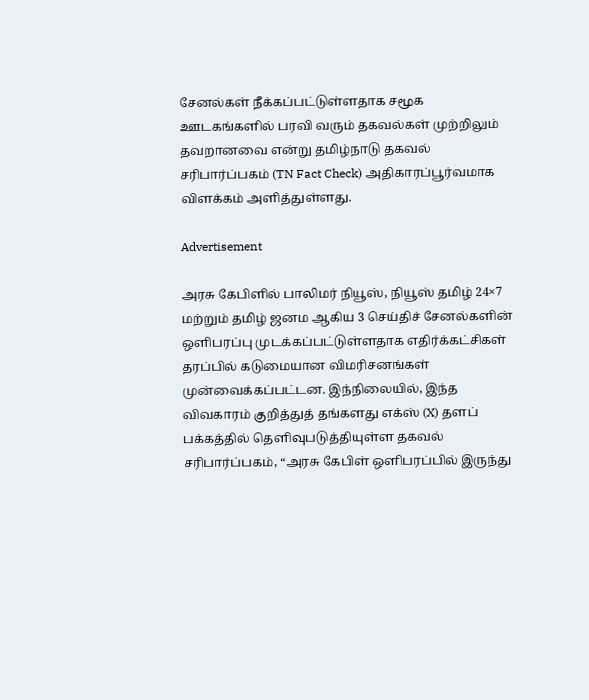சேனல்கள் நீக்கப்பட்டுள்ளதாக சமூக ஊடகங்களில் பரவி வரும் தகவல்கள் முற்றிலும் தவறானவை என்று தமிழ்நாடு தகவல் சரிபார்ப்பகம் (TN Fact Check) அதிகாரப்பூர்வமாக விளக்கம் அளித்துள்ளது.

Advertisement

அரசு கேபிளில் பாலிமர் நியூஸ், நியூஸ் தமிழ் 24×7 மற்றும் தமிழ் ஜனம ஆகிய 3 செய்திச் சேனல்களின் ஒளிபரப்பு முடக்கப்பட்டுள்ளதாக எதிர்க்கட்சிகள் தரப்பில் கடுமையான விமரிசனங்கள் முன்வைக்கப்பட்டன. இந்நிலையில், இந்த விவகாரம் குறித்துத் தங்களது எக்ஸ் (X) தளப் பக்கத்தில் தெளிவுபடுத்தியுள்ள தகவல் சரிபார்ப்பகம், “அரசு கேபிள் ஒளிபரப்பில் இருந்து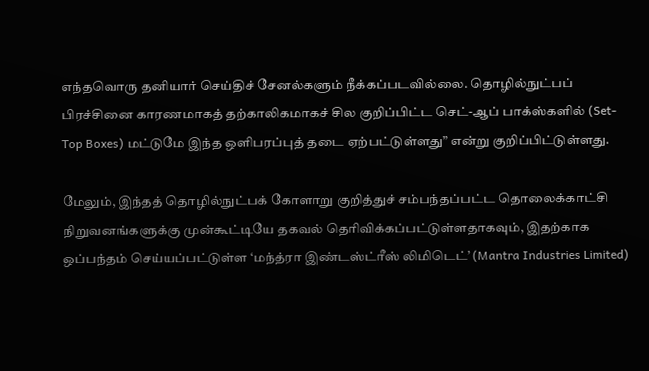எந்தவொரு தனியார் செய்திச் சேனல்களும் நீக்கப்படவில்லை. தொழில்நுட்பப் பிரச்சினை காரணமாகத் தற்காலிகமாகச் சில குறிப்பிட்ட செட்-ஆப் பாக்ஸ்களில் (Set-Top Boxes) மட்டுமே இந்த ஒளிபரப்புத் தடை ஏற்பட்டுள்ளது” என்று குறிப்பிட்டுள்ளது.

மேலும், இந்தத் தொழில்நுட்பக் கோளாறு குறித்துச் சம்பந்தப்பட்ட தொலைக்காட்சி நிறுவனங்களுக்கு முன்கூட்டியே தகவல் தெரிவிக்கப்பட்டுள்ளதாகவும், இதற்காக ஒப்பந்தம் செய்யப்பட்டுள்ள ‘மந்த்ரா இண்டஸ்ட்ரீஸ் லிமிடெட்’ (Mantra Industries Limited)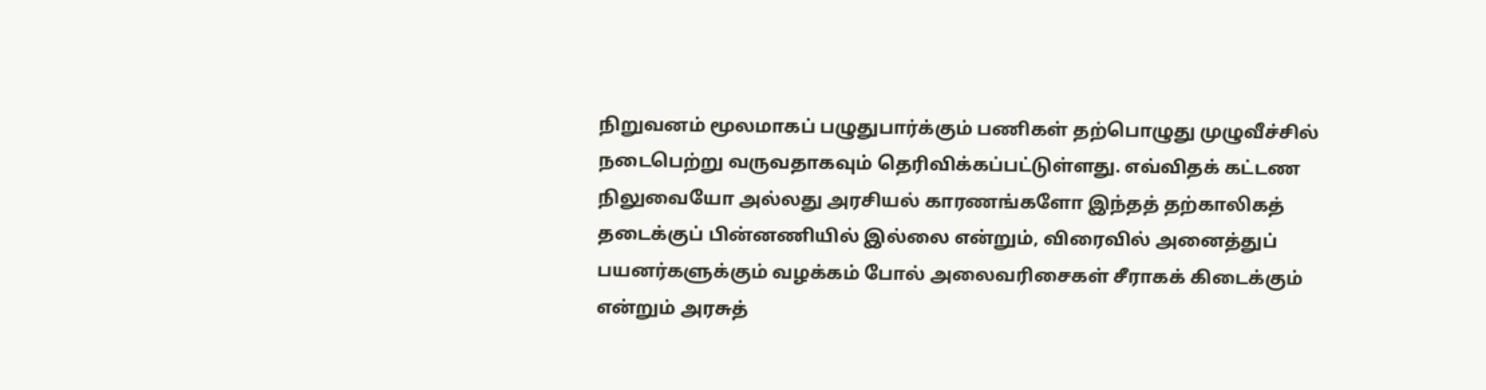நிறுவனம் மூலமாகப் பழுதுபார்க்கும் பணிகள் தற்பொழுது முழுவீச்சில் நடைபெற்று வருவதாகவும் தெரிவிக்கப்பட்டுள்ளது. எவ்விதக் கட்டண நிலுவையோ அல்லது அரசியல் காரணங்களோ இந்தத் தற்காலிகத் தடைக்குப் பின்னணியில் இல்லை என்றும், விரைவில் அனைத்துப் பயனர்களுக்கும் வழக்கம் போல் அலைவரிசைகள் சீராகக் கிடைக்கும் என்றும் அரசுத்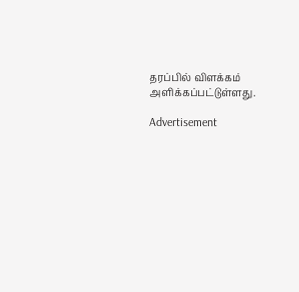தரப்பில் விளக்கம் அளிக்கப்பட்டுள்ளது.

Advertisement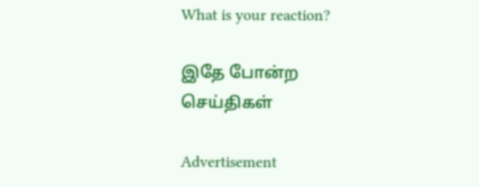What is your reaction?

இதே போன்ற செய்திகள்

Advertisement